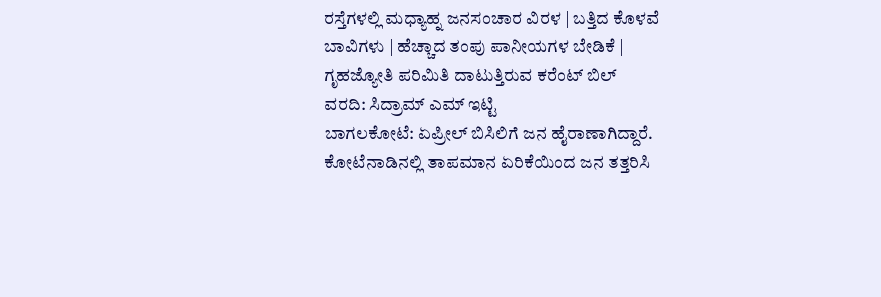ರಸ್ತೆಗಳಲ್ಲಿ ಮಧ್ಯಾಹ್ನ ಜನಸಂಚಾರ ವಿರಳ | ಬತ್ತಿದ ಕೊಳವೆ ಬಾವಿಗಳು | ಹೆಚ್ಚಾದ ತಂಪು ಪಾನೀಯಗಳ ಬೇಡಿಕೆ | ಗೃಹಜ್ಯೋತಿ ಪರಿಮಿತಿ ದಾಟುತ್ತಿರುವ ಕರೆಂಟ್ ಬಿಲ್
ವರದಿ: ಸಿದ್ರಾಮ್ ಎಮ್ ಇಟ್ಟಿ
ಬಾಗಲಕೋಟೆ: ಏಪ್ರೀಲ್ ಬಿಸಿಲಿಗೆ ಜನ ಹೈರಾಣಾಗಿದ್ದಾರೆ. ಕೋಟೆನಾಡಿನಲ್ಲಿ ತಾಪಮಾನ ಏರಿಕೆಯಿಂದ ಜನ ತತ್ತರಿಸಿ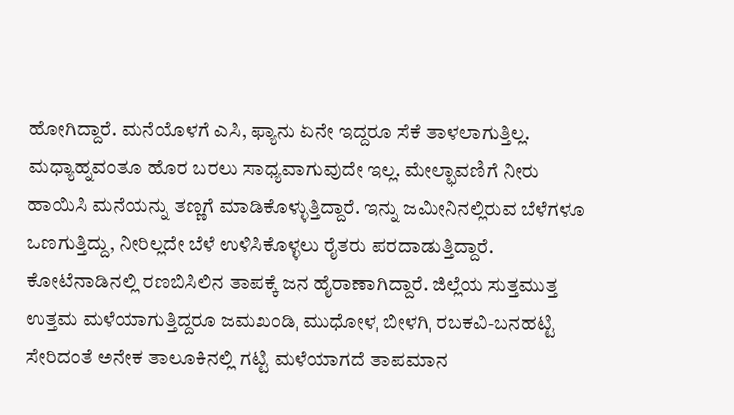ಹೋಗಿದ್ದಾರೆ. ಮನೆಯೊಳಗೆ ಎಸಿ, ಫ್ಯಾನು ಏನೇ ಇದ್ದರೂ ಸೆಕೆ ತಾಳಲಾಗುತ್ತಿಲ್ಲ. ಮಧ್ಯಾಹ್ನವಂತೂ ಹೊರ ಬರಲು ಸಾಧ್ಯವಾಗುವುದೇ ಇಲ್ಲ. ಮೇಲ್ಛಾವಣಿಗೆ ನೀರು ಹಾಯಿಸಿ ಮನೆಯನ್ನು ತಣ್ಣಗೆ ಮಾಡಿಕೊಳ್ಳುತ್ತಿದ್ದಾರೆ. ಇನ್ನು ಜಮೀನಿನಲ್ಲಿರುವ ಬೆಳೆಗಳೂ ಒಣಗುತ್ತಿದ್ದು, ನೀರಿಲ್ಲದೇ ಬೆಳೆ ಉಳಿಸಿಕೊಳ್ಳಲು ರೈತರು ಪರದಾಡುತ್ತಿದ್ದಾರೆ. ಕೋಟೆನಾಡಿನಲ್ಲಿ ರಣಬಿಸಿಲಿನ ತಾಪಕ್ಕೆ ಜನ ಹೈರಾಣಾಗಿದ್ದಾರೆ. ಜಿಲ್ಲೆಯ ಸುತ್ತಮುತ್ತ ಉತ್ತಮ ಮಳೆಯಾಗುತ್ತಿದ್ದರೂ ಜಮಖಂಡಿˌ ಮುಧೋಳˌ ಬೀಳಗಿˌ ರಬಕವಿ-ಬನಹಟ್ಟಿ ಸೇರಿದಂತೆ ಅನೇಕ ತಾಲೂಕಿನಲ್ಲಿ ಗಟ್ಟಿ ಮಳೆಯಾಗದೆ ತಾಪಮಾನ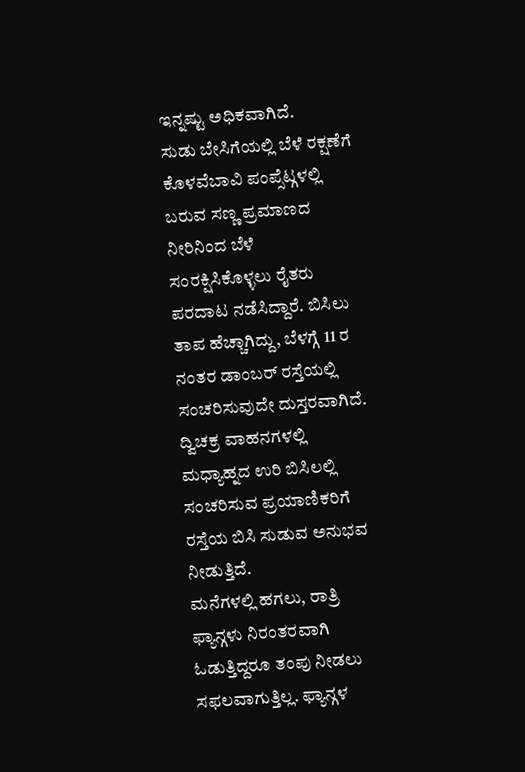ಇನ್ನಷ್ಟು ಅಧಿಕವಾಗಿದೆ.
ಸುಡು ಬೇಸಿಗೆಯಲ್ಲಿ ಬೆಳೆ ರಕ್ಷಣೆಗೆ ಕೊಳವೆಬಾವಿ ಪಂಪ್ಸೆಟ್ಗಳಲ್ಲಿ ಬರುವ ಸಣ್ಣ ಪ್ರಮಾಣದ ನೀರಿನಿಂದ ಬೆಳೆ ಸಂರಕ್ಷಿಸಿಕೊಳ್ಳಲು ರೈತರು ಪರದಾಟ ನಡೆಸಿದ್ದಾರೆ. ಬಿಸಿಲು ತಾಪ ಹೆಚ್ಚಾಗಿದ್ದು, ಬೆಳಗ್ಗೆ 11 ರ ನಂತರ ಡಾಂಬರ್ ರಸ್ತೆಯಲ್ಲಿ ಸಂಚರಿಸುವುದೇ ದುಸ್ತರವಾಗಿದೆ. ದ್ವಿಚಕ್ರ ವಾಹನಗಳಲ್ಲಿ ಮಧ್ಯಾಹ್ನದ ಉರಿ ಬಿಸಿಲಲ್ಲಿ ಸಂಚರಿಸುವ ಪ್ರಯಾಣಿಕರಿಗೆ ರಸ್ತೆಯ ಬಿಸಿ ಸುಡುವ ಅನುಭವ ನೀಡುತ್ತಿದೆ.
ಮನೆಗಳಲ್ಲಿ ಹಗಲು, ರಾತ್ರಿ ಫ್ಯಾನ್ಗಳು ನಿರಂತರವಾಗಿ ಓಡುತ್ತಿದ್ದರೂ ತಂಪು ನೀಡಲು ಸಫಲವಾಗುತ್ತಿಲ್ಲ. ಫ್ಯಾನ್ಗಳ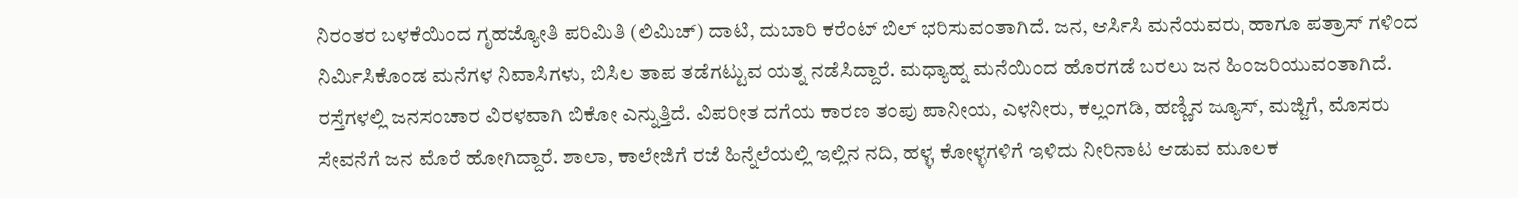ನಿರಂತರ ಬಳಕೆಯಿಂದ ಗೃಹಜ್ಯೋತಿ ಪರಿಮಿತಿ (ಲಿಮಿಚ್) ದಾಟಿ, ದುಬಾರಿ ಕರೆಂಟ್ ಬಿಲ್ ಭರಿಸುವಂತಾಗಿದೆ. ಜನ, ಆರ್ಸಿಸಿ ಮನೆಯವರುˌ ಹಾಗೂ ಪತ್ರಾಸ್ ಗಳಿಂದ ನಿರ್ಮಿಸಿಕೊಂಡ ಮನೆಗಳ ನಿವಾಸಿಗಳು, ಬಿಸಿಲ ತಾಪ ತಡೆಗಟ್ಟುವ ಯತ್ನ ನಡೆಸಿದ್ದಾರೆ. ಮಧ್ಯಾಹ್ನ ಮನೆಯಿಂದ ಹೊರಗಡೆ ಬರಲು ಜನ ಹಿಂಜರಿಯುವಂತಾಗಿದೆ. ರಸ್ತೆಗಳಲ್ಲಿ ಜನಸಂಚಾರ ವಿರಳವಾಗಿ ಬಿಕೋ ಎನ್ನುತ್ತಿದೆ. ವಿಪರೀತ ದಗೆಯ ಕಾರಣ ತಂಪು ಪಾನೀಯ, ಎಳನೀರು, ಕಲ್ಲಂಗಡಿ, ಹಣ್ಣಿನ ಜ್ಯೂಸ್, ಮಜ್ಜಿಗೆ, ಮೊಸರು ಸೇವನೆಗೆ ಜನ ಮೊರೆ ಹೋಗಿದ್ದಾರೆ. ಶಾಲಾ, ಕಾಲೇಜಿಗೆ ರಜೆ ಹಿನ್ನೆಲೆಯಲ್ಲಿ ಇಲ್ಲಿನ ನದಿ, ಹಳ್ಳˌ ಕೋಳ್ಳಗಳಿಗೆ ಇಳಿದು ನೀರಿನಾಟ ಆಡುವ ಮೂಲಕ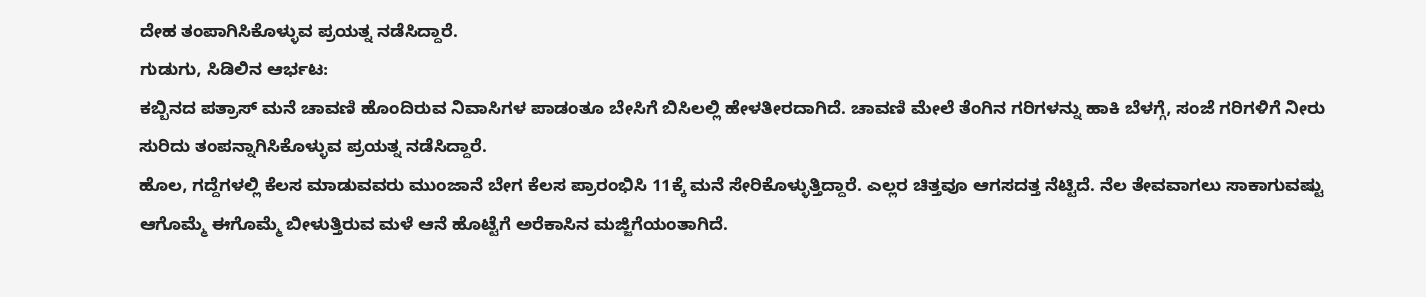ದೇಹ ತಂಪಾಗಿಸಿಕೊಳ್ಳುವ ಪ್ರಯತ್ನ ನಡೆಸಿದ್ದಾರೆ.
ಗುಡುಗು, ಸಿಡಿಲಿನ ಆರ್ಭಟ:
ಕಬ್ಬಿನದ ಪತ್ರಾಸ್ ಮನೆ ಚಾವಣಿ ಹೊಂದಿರುವ ನಿವಾಸಿಗಳ ಪಾಡಂತೂ ಬೇಸಿಗೆ ಬಿಸಿಲಲ್ಲಿ ಹೇಳತೀರದಾಗಿದೆ. ಚಾವಣಿ ಮೇಲೆ ತೆಂಗಿನ ಗರಿಗಳನ್ನು ಹಾಕಿ ಬೆಳಗ್ಗೆ, ಸಂಜೆ ಗರಿಗಳಿಗೆ ನೀರು ಸುರಿದು ತಂಪನ್ನಾಗಿಸಿಕೊಳ್ಳುವ ಪ್ರಯತ್ನ ನಡೆಸಿದ್ದಾರೆ.
ಹೊಲ, ಗದ್ದೆಗಳಲ್ಲಿ ಕೆಲಸ ಮಾಡುವವರು ಮುಂಜಾನೆ ಬೇಗ ಕೆಲಸ ಪ್ರಾರಂಭಿಸಿ 11ಕ್ಕೆ ಮನೆ ಸೇರಿಕೊಳ್ಳುತ್ತಿದ್ದಾರೆ. ಎಲ್ಲರ ಚಿತ್ತವೂ ಆಗಸದತ್ತ ನೆಟ್ಟಿದೆ. ನೆಲ ತೇವವಾಗಲು ಸಾಕಾಗುವಷ್ಟು ಆಗೊಮ್ಮೆ ಈಗೊಮ್ಮೆ ಬೀಳುತ್ತಿರುವ ಮಳೆ ಆನೆ ಹೊಟ್ಟೆಗೆ ಅರೆಕಾಸಿನ ಮಜ್ಜಿಗೆಯಂತಾಗಿದೆ.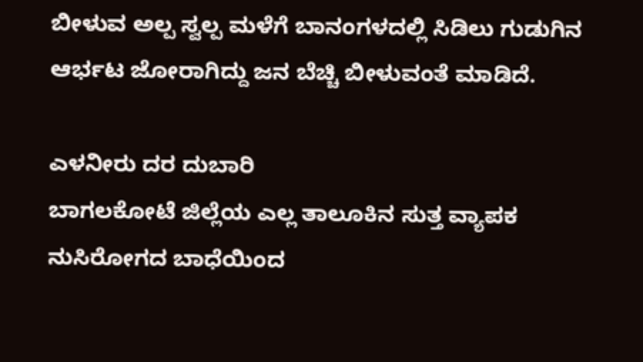ಬೀಳುವ ಅಲ್ಪ ಸ್ವಲ್ಪ ಮಳೆಗೆ ಬಾನಂಗಳದಲ್ಲಿ ಸಿಡಿಲು ಗುಡುಗಿನ ಆರ್ಭಟ ಜೋರಾಗಿದ್ದು ಜನ ಬೆಚ್ಚಿ ಬೀಳುವಂತೆ ಮಾಡಿದೆ.

ಎಳನೀರು ದರ ದುಬಾರಿ
ಬಾಗಲಕೋಟೆ ಜಿಲ್ಲೆಯ ಎಲ್ಲ ತಾಲೂಕಿನ ಸುತ್ತ ವ್ಯಾಪಕ ನುಸಿರೋಗದ ಬಾಧೆಯಿಂದ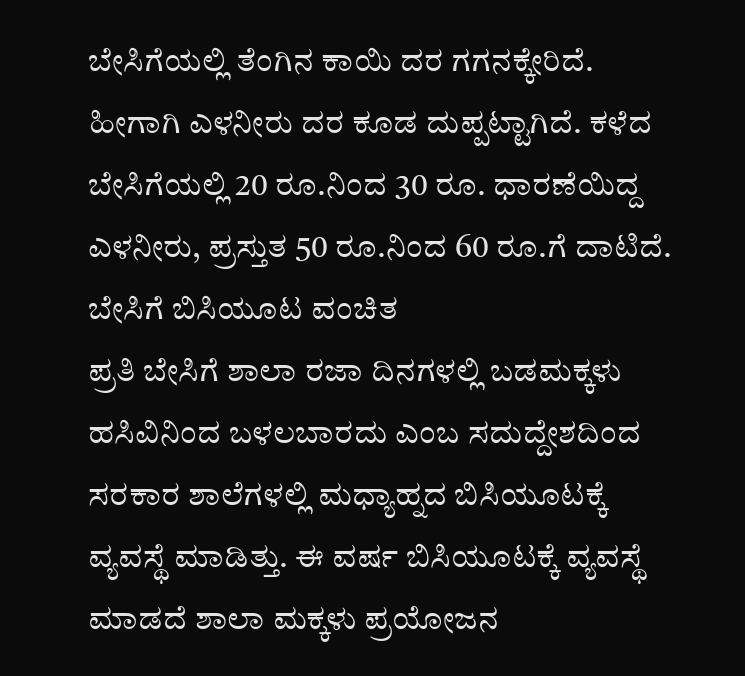ಬೇಸಿಗೆಯಲ್ಲಿ ತೆಂಗಿನ ಕಾಯಿ ದರ ಗಗನಕ್ಕೇರಿದೆ. ಹೀಗಾಗಿ ಎಳನೀರು ದರ ಕೂಡ ದುಪ್ಪಟ್ಟಾಗಿದೆ. ಕಳೆದ ಬೇಸಿಗೆಯಲ್ಲಿ 20 ರೂ.ನಿಂದ 30 ರೂ. ಧಾರಣೆಯಿದ್ದ ಎಳನೀರು, ಪ್ರಸ್ತುತ 50 ರೂ.ನಿಂದ 60 ರೂ.ಗೆ ದಾಟಿದೆ.
ಬೇಸಿಗೆ ಬಿಸಿಯೂಟ ವಂಚಿತ
ಪ್ರತಿ ಬೇಸಿಗೆ ಶಾಲಾ ರಜಾ ದಿನಗಳಲ್ಲಿ ಬಡಮಕ್ಕಳು ಹಸಿವಿನಿಂದ ಬಳಲಬಾರದು ಎಂಬ ಸದುದ್ದೇಶದಿಂದ ಸರಕಾರ ಶಾಲೆಗಳಲ್ಲಿ ಮಧ್ಯಾಹ್ನದ ಬಿಸಿಯೂಟಕ್ಕೆ ವ್ಯವಸ್ಥೆ ಮಾಡಿತ್ತು. ಈ ವರ್ಷ ಬಿಸಿಯೂಟಕ್ಕೆ ವ್ಯವಸ್ಥೆ ಮಾಡದೆ ಶಾಲಾ ಮಕ್ಕಳು ಪ್ರಯೋಜನ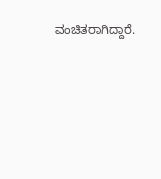ವಂಚಿತರಾಗಿದ್ದಾರೆ.